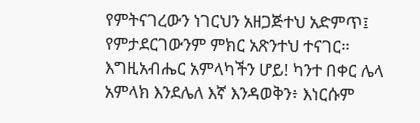የምትናገረውን ነገርህን አዘጋጅተህ አድምጥ፤ የምታደርገውንም ምክር አጽንተህ ተናገር።
እግዚአብሔር አምላካችን ሆይ! ካንተ በቀር ሌላ አምላክ እንደሌለ እኛ እንዳወቅን፥ እነርሱም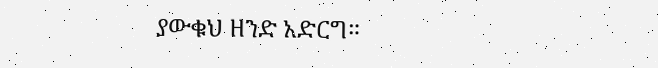ያውቁህ ዘንድ አድርግ።